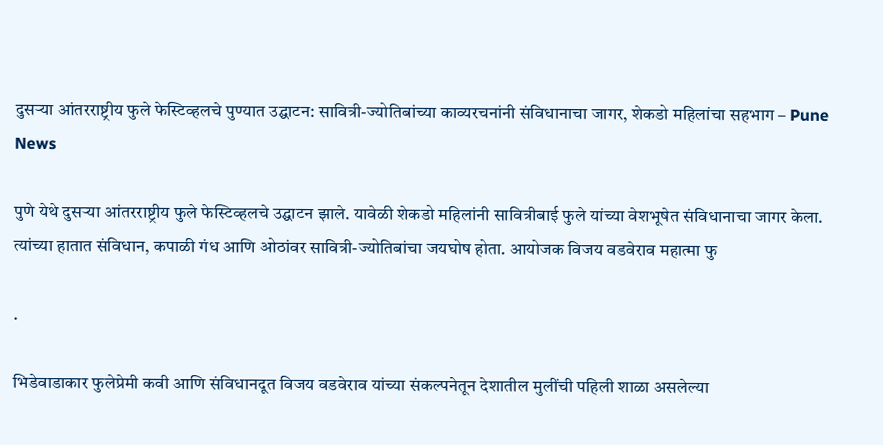दुसऱ्या आंतरराष्ट्रीय फुले फेस्टिव्हलचे पुण्यात उद्घाटन: सावित्री-ज्योतिबांच्या काव्यरचनांनी संविधानाचा जागर, शेकडो महिलांचा सहभाग – Pune News

पुणे येथे दुसऱ्या आंतरराष्ट्रीय फुले फेस्टिव्हलचे उद्घाटन झाले. यावेळी शेकडो महिलांनी सावित्रीबाई फुले यांच्या वेशभूषेत संविधानाचा जागर केला. त्यांच्या हातात संविधान, कपाळी गंध आणि ओठांवर सावित्री-ज्योतिबांचा जयघोष होता. आयोजक विजय वडवेराव महात्मा फु

.

भिडेवाडाकार फुलेप्रेमी कवी आणि संविधानदूत विजय वडवेराव यांच्या संकल्पनेतून देशातील मुलींची पहिली शाळा असलेल्या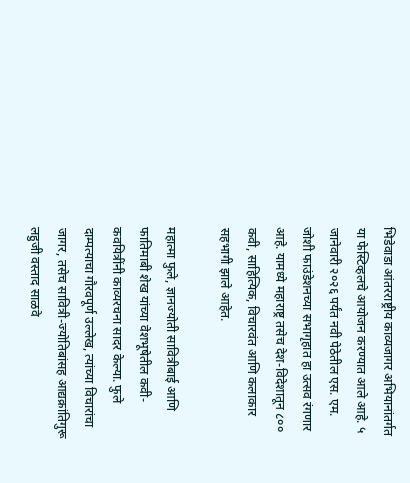भिडेवाडा आंतरराष्ट्रीय काव्यजागर अभियानांतर्गत या फेस्टिव्हलचे आयोजन करण्यात आले आहे. ५ जानेवारी २०२६ पर्यंत नवी पेठेतील एस. एम. जोशी फाउंडेशनच्या सभागृहात हा उत्सव रंगणार आहे. यामध्ये महाराष्ट्र तसेच देश-विदेशातून ८०० कवी, साहित्यिक, विचारवंत आणि कलाकार सहभागी झाले आहेत.

महात्मा फुले, ज्ञानज्योती सावित्रीबाई आणि फातिमाबी शेख यांच्या वेशभूषेतील कवी-कवयित्रींनी काव्यरचना सादर केल्या. फुले दाम्पत्याचा गौरवपूर्ण उल्लेख, त्यांच्या विचारांचा जागर, तसेच सावित्री-ज्योतिबांसह आद्यक्रांतिगुरू लहुजी वस्ताद साळवे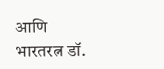आणि भारतरत्न डॉ.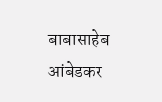बाबासाहेब आंबेडकर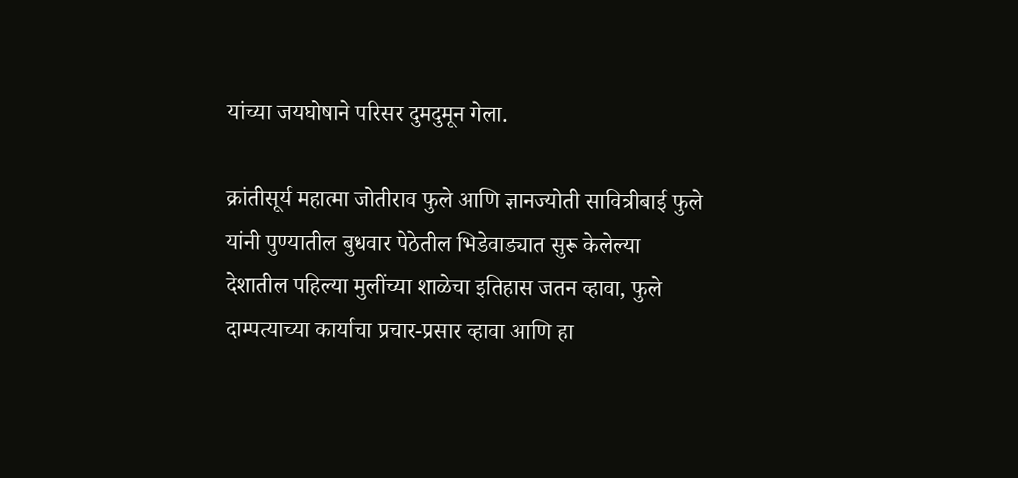यांच्या जयघोषाने परिसर दुमदुमून गेला.

क्रांतीसूर्य महात्मा जोतीराव फुले आणि ज्ञानज्योती सावित्रीबाई फुले यांनी पुण्यातील बुधवार पेठेतील भिडेवाड्यात सुरू केलेल्या देशातील पहिल्या मुलींच्या शाळेचा इतिहास जतन व्हावा, फुले दाम्पत्याच्या कार्याचा प्रचार-प्रसार व्हावा आणि हा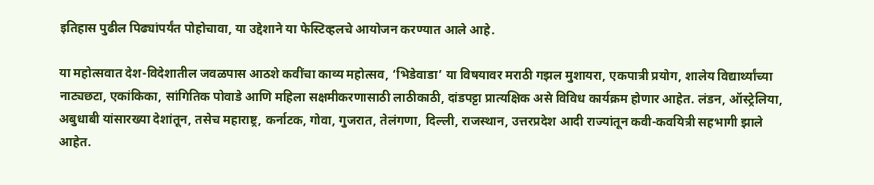इतिहास पुढील पिढ्यांपर्यंत पोहोचावा, या उद्देशाने या फेस्टिव्हलचे आयोजन करण्यात आले आहे.

या महोत्सवात देश-विदेशातील जवळपास आठशे कवींचा काव्य महोत्सव, ‘भिडेवाडा’ या विषयावर मराठी गझल मुशायरा, एकपात्री प्रयोग, शालेय विद्यार्थ्यांच्या नाट्यछटा, एकांकिका, सांगितिक पोवाडे आणि महिला सक्षमीकरणासाठी लाठीकाठी, दांडपट्टा प्रात्यक्षिक असे विविध कार्यक्रम होणार आहेत. लंडन, ऑस्ट्रेलिया, अबुधाबी यांसारख्या देशांतून, तसेच महाराष्ट्र, कर्नाटक, गोवा, गुजरात, तेलंगणा, दिल्ली, राजस्थान, उत्तरप्रदेश आदी राज्यांतून कवी-कवयित्री सहभागी झाले आहेत.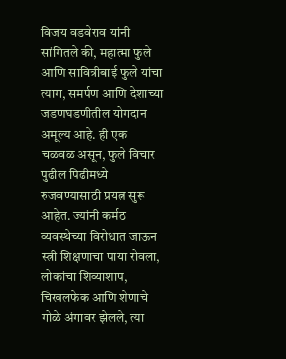विजय वडवेराव यांनी सांगितले की, महात्मा फुले आणि सावित्रीबाई फुले यांचा त्याग, समर्पण आणि देशाच्या जडणघडणीतील योगदान अमूल्य आहे. ही एक चळवळ असून, फुले विचार पुढील पिढीमध्ये रुजवण्यासाठी प्रयत्न सुरू आहेत. ज्यांनी कर्मठ व्यवस्थेच्या विरोधात जाऊन स्त्री शिक्षणाचा पाया रोवला, लोकांचा शिव्याशाप, चिखलफेक आणि शेणाचे गोळे अंगावर झेलले, त्या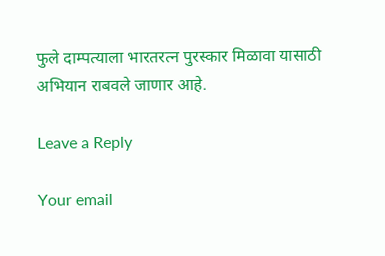फुले दाम्पत्याला भारतरत्न पुरस्कार मिळावा यासाठी अभियान राबवले जाणार आहे.

Leave a Reply

Your email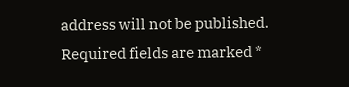address will not be published. Required fields are marked *